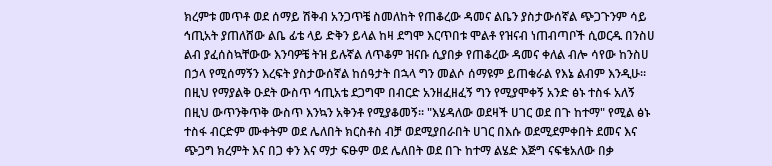ክረምቱ መጥቶ ወደ ሰማይ ሽቅብ አንጋጥቼ ስመለከት የጠቆረው ዳመና ልቤን ያስታውሰኛል ጭጋጉንም ሳይ ኅጢአት ያጠለሸው ልቤ ፊቴ ላይ ድቅን ይላል ከዛ ደግሞ እርጥበቱ ሞልቶ የዝናብ ነጠብጣቦች ሲወርዱ በንስሀ ልብ ያፈሰስኳቸውው እንባዎቼ ትዝ ይሉኛል ለጥቆም ዝናቡ ሲያበቃ የጠቆረው ዳመና ቀለል ብሎ ሳየው ከንስሀ በኃላ የሚሰማኝን እረፍት ያስታውሰኛል ከሰዓታት በኋላ ግን መልሶ ሰማዩም ይጠቁራል የእኔ ልብም እንዲሁ። በዚህ የማያልቅ ዑደት ውስጥ ኅጢአቴ ደጋግሞ በብርድ አንዘፈዘፈኝ ግን የሚያሞቀኝ አንድ ፅኑ ተስፋ አለኝ በዚህ ውጥንቅጥቅ ውስጥ እንኳን አቅንቶ የሚያቆመኝ። "እሄዳለው ወደዛች ሀገር ወደ በጉ ከተማ" የሚል ፅኑ ተስፋ ብርድም ሙቀትም ወደ ሌለበት ክርስቶስ ብቻ ወደሚያበራበት ሀገር በእሱ ወደሚደምቀበት ደመና እና ጭጋግ ክረምት እና በጋ ቀን እና ማታ ፍፁም ወደ ሌለበት ወደ በጉ ከተማ ልሄድ እጅግ ናፍቄአለው በቃ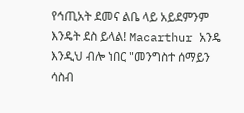የኅጢአት ደመና ልቤ ላይ አይደምንም እንዴት ደስ ይላል! Macarthur አንዴ እንዲህ ብሎ ነበር "መንግስተ ሰማይን ሳስብ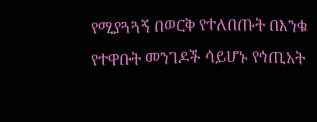የሚያጓጓኝ በወርቅ የተለበጡት በእንቁ የተዋቡት መንገዶች ሳይሆኑ የኅጢአት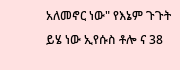አለመኖር ነው" የእኔም ጉጉት ይሄ ነው ኢየሱስ ቶሎ ና 38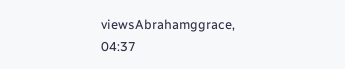viewsAbrahamggrace, 04:37